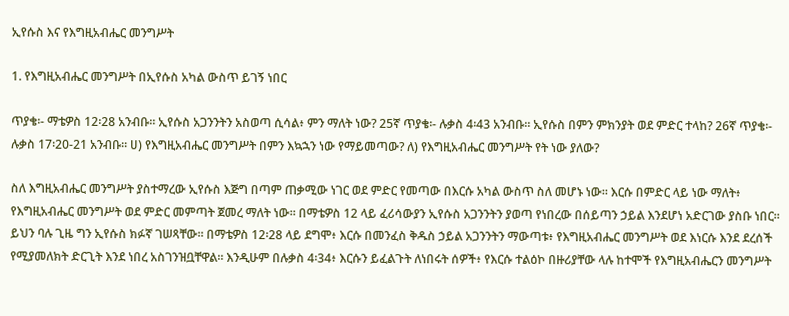ኢየሱስ እና የእግዚአብሔር መንግሥት

1. የእግዚአብሔር መንግሥት በኢየሱስ አካል ውስጥ ይገኝ ነበር

ጥያቄ፡- ማቴዎስ 12፡28 አንብቡ። ኢየሱስ አጋንንትን አስወጣ ሲሳል፥ ምን ማለት ነው? 25ኛ ጥያቄ፡- ሉቃስ 4፡43 አንብቡ። ኢየሱስ በምን ምክንያት ወደ ምድር ተላከ? 26ኛ ጥያቄ፡- ሉቃስ 17፡20-21 አንብቡ። ሀ) የእግዚአብሔር መንግሥት በምን እኳኋን ነው የማይመጣው? ለ) የእግዚአብሔር መንግሥት የት ነው ያለው?

ስለ እግዚአብሔር መንግሥት ያስተማረው ኢየሱስ እጅግ በጣም ጠቃሚው ነገር ወደ ምድር የመጣው በእርሱ አካል ውስጥ ስለ መሆኑ ነው። እርሱ በምድር ላይ ነው ማለት፥ የእግዚአብሔር መንግሥት ወደ ምድር መምጣት ጀመረ ማለት ነው። በማቴዎስ 12 ላይ ፈሪሳውያን ኢየሱስ አጋንንትን ያወጣ የነበረው በሰይጣን ኃይል እንደሆነ አድርገው ያስቡ ነበር። ይህን ባሉ ጊዜ ግን ኢየሱስ ክፉኛ ገሠጻቸው። በማቴዎስ 12፡28 ላይ ደግሞ፥ እርሱ በመንፈስ ቅዱስ ኃይል አጋንንትን ማውጣቱ፥ የእግዚአብሔር መንግሥት ወደ እነርሱ እንደ ደረሰች የሚያመለክት ድርጊት እንደ ነበረ አስገንዝቧቸዋል። እንዲሁም በሉቃስ 4፡34፥ እርሱን ይፈልጉት ለነበሩት ሰዎች፥ የእርሱ ተልዕኮ በዙሪያቸው ላሉ ከተሞች የእግዚአብሔርን መንግሥት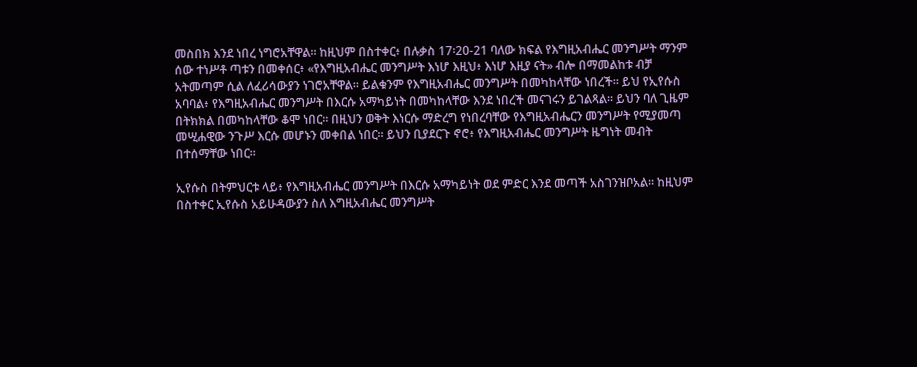መስበክ እንደ ነበረ ነግሮአቸዋል። ከዚህም በስተቀር፥ በሉቃስ 17፡20-21 ባለው ክፍል የእግዚአብሔር መንግሥት ማንም ሰው ተነሥቶ ጣቱን በመቀሰር፥ «የእግዚአብሔር መንግሥት እነሆ እዚህ፥ እነሆ እዚያ ናት» ብሎ በማመልከቱ ብቻ አትመጣም ሲል ለፈሪሳውያን ነገሮአቸዋል። ይልቁንም የእግዚአብሔር መንግሥት በመካከላቸው ነበረች። ይህ የኢየሱስ አባባል፥ የእግዚአብሔር መንግሥት በእርሱ አማካይነት በመካከላቸው እንደ ነበረች መናገሩን ይገልጻል። ይህን ባለ ጊዜም በትክክል በመካከላቸው ቆሞ ነበር። በዚህን ወቅት እነርሱ ማድረግ የነበረባቸው የእግዚአብሔርን መንግሥት የሚያመጣ መሢሐዊው ንጉሥ እርሱ መሆኑን መቀበል ነበር። ይህን ቢያደርጉ ኖሮ፥ የእግዚአብሔር መንግሥት ዜግነት መብት በተሰማቸው ነበር።

ኢየሱስ በትምህርቱ ላይ፥ የእግዚአብሔር መንግሥት በእርሱ አማካይነት ወደ ምድር እንደ መጣች አስገንዝቦአል። ከዚህም በስተቀር ኢየሱስ አይሁዳውያን ስለ እግዚአብሔር መንግሥት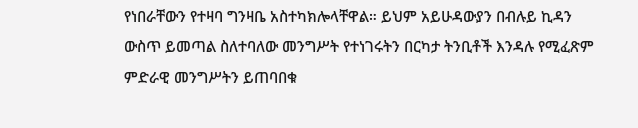የነበራቸውን የተዛባ ግንዛቤ አስተካክሎላቸዋል። ይህም አይሁዳውያን በብሉይ ኪዳን ውስጥ ይመጣል ስለተባለው መንግሥት የተነገሩትን በርካታ ትንቢቶች እንዳሉ የሚፈጽም ምድራዊ መንግሥትን ይጠባበቁ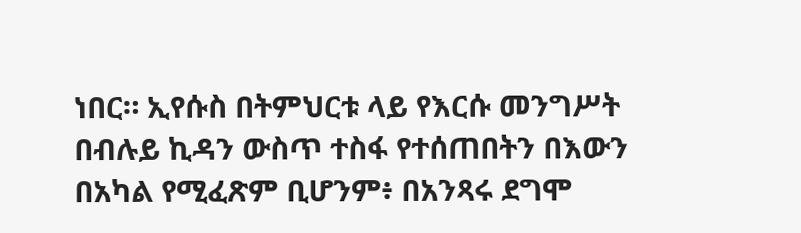ነበር። ኢየሱስ በትምህርቱ ላይ የእርሱ መንግሥት በብሉይ ኪዳን ውስጥ ተስፋ የተሰጠበትን በእውን በአካል የሚፈጽም ቢሆንም፥ በአንጻሩ ደግሞ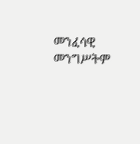መንፈሳዊ መንግሥትም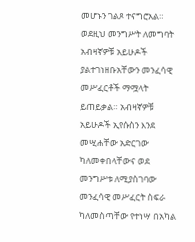መሆኑን ገልጾ ተናግሮአል። ወደዚህ መንግሥት ለመግባት አብዛኛዎቹ አይሁዶች ያልተገነዘቡአቸውን መንፈሳዊ መሥፈርቶች ማሟላት ይጠይቃል። አብዛኛዎቹ አይሁዶች ኢየሱስን እንደ መሢሐቸው አድርገው ካለመቀበላቸውና ወደ መንግሥቱ ለሚያስገባው መንፈሳዊ መሥፈርት ስፍራ ካለመስጣቸው የተነሣ በአካል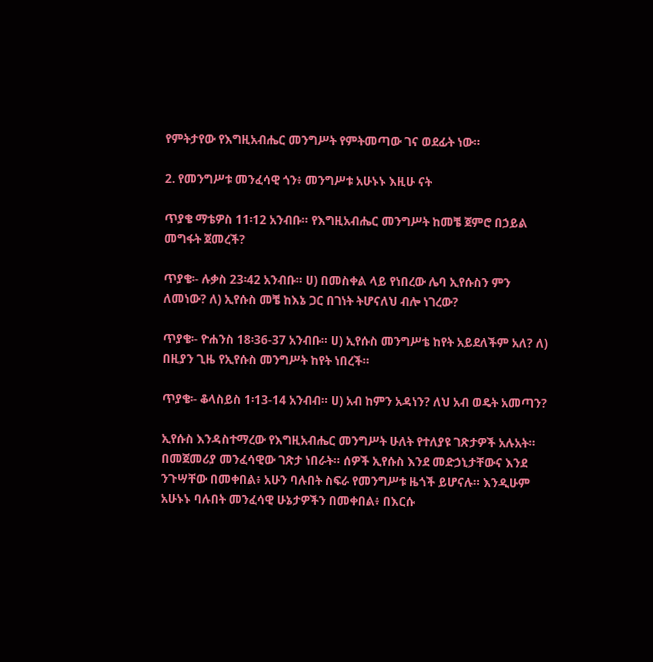የምትታየው የእግዚአብሔር መንግሥት የምትመጣው ገና ወደፊት ነው።

2. የመንግሥቱ መንፈሳዊ ጎን፥ መንግሥቱ አሁኑኑ እዚሁ ናት

ጥያቄ ማቴዎስ 11፡12 አንብቡ። የእግዚአብሔር መንግሥት ከመቼ ጀምሮ በኃይል መግፋት ጀመረች?

ጥያቄ፡- ሉቃስ 23፡42 አንብቡ። ሀ) በመስቀል ላይ የነበረው ሌባ ኢየሱስን ምን ለመነው? ለ) ኢየሱስ መቼ ከእኔ ጋር በገነት ትሆናለህ ብሎ ነገረው?

ጥያቄ፡- ዮሐንስ 18፡36-37 አንብቡ። ሀ) ኢየሱስ መንግሥቴ ከየት አይደለችም አለ? ለ) በዚያን ጊዜ የኢየሱስ መንግሥት ከየት ነበረች።

ጥያቄ፡- ቆላስይስ 1፡13-14 አንብብ። ሀ) አብ ከምን አዳነን? ለህ አብ ወዴት አመጣን?

ኢየሱስ እንዳስተማረው የእግዚአብሔር መንግሥት ሁለት የተለያዩ ገጽታዎች አሉአት። በመጀመሪያ መንፈሳዊው ገጽታ ነበራት። ሰዎች ኢየሱስ እንደ መድኃኒታቸውና እንደ ንጉሣቸው በመቀበል፥ አሁን ባሉበት ስፍራ የመንግሥቱ ዜጎች ይሆናሉ። እንዲሁም አሁኑኑ ባሉበት መንፈሳዊ ሁኔታዎችን በመቀበል፥ በእርሱ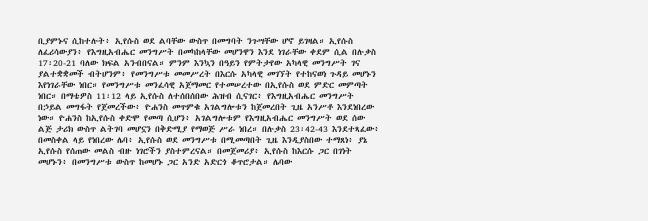ቢያምኑና ሲከተሉት፥ ኢየሱስ ወደ ልባቸው ውስጥ በመግባት ንጉሣቸው ሆኖ ይገዛል። ኢየሱስ ለፈሪሳውያን፥ የእግዚአብሔር መንግሥት በመካከላቸው መሆንዋን እንደ ነገራቸው ቀደም ሲል በሉቃስ 17፡20-21 ባለው ክፍል አንብበናል። ምንም እንኳን በዓይን የምትታየው አካላዊ መንግሥት ገና ያልተቋቋመች ብትሆንም፥ የመንግሥቱ መመሥረት በእርሱ አካላዊ መገኘት የተከናወነ ጉዳይ መሆኑን እየነገራቸው ነበር። የመንግሥቱ መንፈሳዊ አጀማመር የተመሠረተው በኢየሱስ ወደ ምድር መምጣት ነበር። በማቴዎስ 11፡12 ላይ ኢየሱስ ለተሰበሰበው ሕዝብ ሲናገር፥ የእግዚአብሔር መንግሥት በኃይል መግፋት የጀመረችው፥ ዮሐንስ መጥምቁ አገልግሎቱን ከጀመረበት ጊዜ አንሥቶ እንደነበረው ነው። ዮሐንስ ከኢየሱስ ቀድሞ የመጣ ሲሆን፥ አገልግሎቱም የእግዚአብሔር መንግሥት ወደ ሰው ልጅ ታሪክ ውስጥ ልትገባ መሆኗን በቅድሚያ የማወጅ ሥራ ነበረ። በሉቃስ 23፡42-43 እንደተጻፈው፥ በመስቀል ላይ የነበረው ሌባ፥ ኢየሱስ ወደ መንግሥቱ በሚመጣበት ጊዜ እንዲያስበው ተማጸነ፥ ያኔ ኢየሱስ የሰጠው መልስ ብዙ ነገሮችን ያስተምረናል። በመጀመሪያ፥ ኢየሱስ ከእርሱ ጋር በገነት መሆኑን፥ በመንግሥቱ ውስጥ ከመሆኑ ጋር አንድ አድርጎ ቆጥሮታል። ሌባው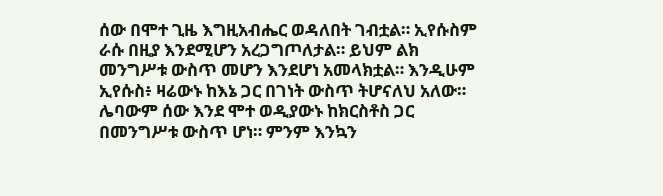ሰው በሞተ ጊዜ እግዚአብሔር ወዳለበት ገብቷል። ኢየሱስም ራሱ በዚያ እንደሚሆን አረጋግጦለታል። ይህም ልክ መንግሥቱ ውስጥ መሆን እንደሆነ አመላክቷል። እንዲሁም ኢየሱስ፥ ዛሬውኑ ከእኔ ጋር በገነት ውስጥ ትሆናለህ አለው። ሌባውም ሰው እንደ ሞተ ወዲያውኑ ከክርስቶስ ጋር በመንግሥቱ ውስጥ ሆነ። ምንም እንኳን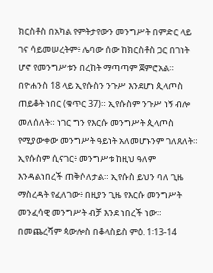ክርስቶስ በአካል የምትታየውን መንግሥት በምድር ላይ ገና ሳይመሠረትም፥ ሌባው ሰው ከክርስቶስ ጋር በገነት ሆኖ የመንግሥቱን በረከት ማጣጣም ጀምሮአል። በዮሐንስ 18 ላይ ኢየሱስን ንጉሥ እንደሆነ ጲላጦስ ጠይቆት ነበር (ቁጥር 37)። ኢየሱስም ንጉሥ ነኝ ብሎ መለሰለት። ነገር ግን የእርሱ መንግሥት ጲላጦስ የሚያውቀው መንግሥት ዓይነት አለመሆኑንም ገለጸለት። ኢየሱስም ሲናገር፥ መንግሥቱ ከዚህ ዓለም እንዳልነበረች ጠቅሶለታል። ኢየሱስ ይህን ባለ ጊዜ ማስረዳት የፈለገው፥ በዚያን ጊዜ የእርሱ መንግሥት መንፈሳዊ መንግሥት ብቻ እንደ ነበረች ነው። በመጨረሻም ጳውሎስ በቆላስይስ ምዕ. 1፡13-14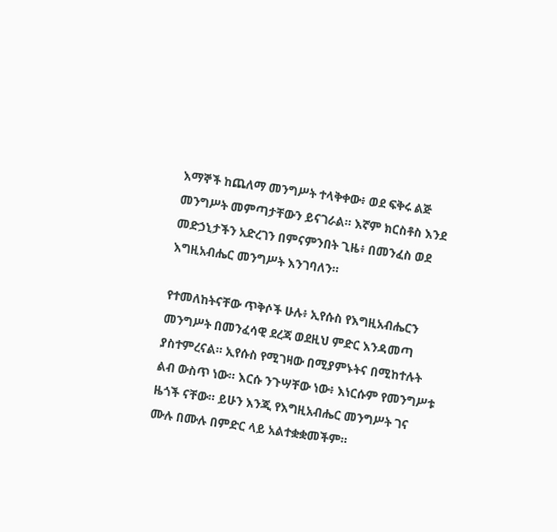እማኞች ከጨለማ መንግሥት ተላቅቀው፥ ወደ ፍቅሩ ልጅ መንግሥት መምጣታቸውን ይናገራል። እኛም ክርስቶስ እንደ መድኃኒታችን አድረገን በምናምንበት ጊዜ፥ በመንፈስ ወደ እግዚአብሔር መንግሥት እንገባለን።

የተመለከትናቸው ጥቅሶች ሁሉ፥ ኢየሱስ የእግዚአብሔርን መንግሥት በመንፈሳዊ ደረጃ ወደዚህ ምድር እንዳመጣ ያስተምረናል። ኢየሱስ የሚገዛው በሚያምኑትና በሚከተሉት ልብ ውስጥ ነው። እርሱ ንጉሣቸው ነው፥ እነርሱም የመንግሥቱ ዜጎች ናቸው። ይሁን እንጂ የእግዚአብሔር መንግሥት ገና ሙሉ በሙሉ በምድር ላይ አልተቋቋመችም።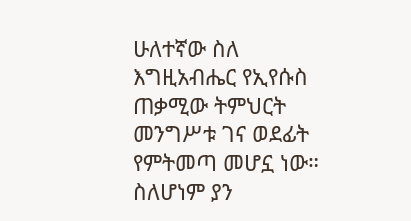ሁለተኛው ስለ እግዚአብሔር የኢየሱስ ጠቃሚው ትምህርት መንግሥቱ ገና ወደፊት የምትመጣ መሆኗ ነው። ስለሆነም ያን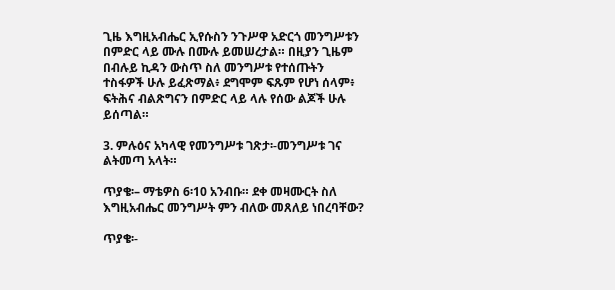ጊዜ እግዚአብሔር ኢየሱስን ንጉሥዋ አድርጎ መንግሥቱን በምድር ላይ ሙሉ በሙሉ ይመሠረታል። በዚያን ጊዜም በብሉይ ኪዳን ውስጥ ስለ መንግሥቱ የተሰጡትን ተስፋዎች ሁሉ ይፈጽማል፥ ደግሞም ፍጹም የሆነ ሰላም፥ ፍትሕና ብልጽግናን በምድር ላይ ላሉ የሰው ልጆች ሁሉ ይሰጣል።

3. ምሉዕና አካላዊ የመንግሥቱ ገጽታ፡-መንግሥቱ ገና ልትመጣ አላት።

ጥያቄ፡– ማቴዎስ 6፡10 አንብቡ። ደቀ መዛሙርት ስለ እግዚአብሔር መንግሥት ምን ብለው መጸለይ ነበረባቸው?

ጥያቄ፡-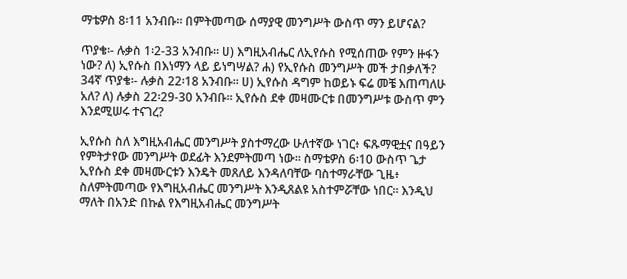ማቴዎስ 8፡11 አንብቡ። በምትመጣው ሰማያዊ መንግሥት ውስጥ ማን ይሆናል?

ጥያቄ፡- ሉቃስ 1፡2-33 አንብቡ። ሀ) እግዚአብሔር ለኢየሱስ የሚሰጠው የምን ዙፋን ነው? ለ) ኢየሱስ በእነማን ላይ ይነግሣል? ሐ) የኢየሱስ መንግሥት መች ታበቃለች? 34ኛ ጥያቄ፡- ሉቃስ 22፡18 አንብቡ። ሀ) ኢየሱስ ዳግም ከወይኑ ፍሬ መቼ እጠጣለሁ አለ? ለ) ሉቃስ 22፡29-30 አንብቡ። ኢየሱስ ደቀ መዛሙርቱ በመንግሥቱ ውስጥ ምን እንደሚሠሩ ተናገረ?

ኢየሱስ ስለ እግዚአብሔር መንግሥት ያስተማረው ሁለተኛው ነገር፥ ፍጹማዊቷና በዓይን የምትታየው መንግሥት ወደፊት እንደምትመጣ ነው። ስማቴዎስ 6፡10 ውስጥ ጌታ ኢየሱስ ደቀ መዛሙርቱን እንዴት መጸለይ እንዳለባቸው ባስተማራቸው ጊዜ፥ ስለምትመጣው የእግዚአብሔር መንግሥት እንዲጸልዩ አስተምሯቸው ነበር። እንዲህ ማለት በአንድ በኩል የእግዚአብሔር መንግሥት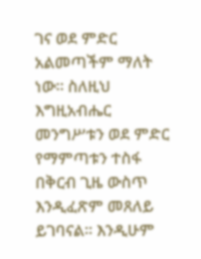ገና ወደ ምድር አልመጣችም ማለት ነው። ስለዚህ እግዚአብሔር መንግሥቱን ወደ ምድር የማምጣቱን ተስፋ በቅርብ ጊዜ ውስጥ እንዲፈጽም መጸለይ ይገባናል። እንዲሁም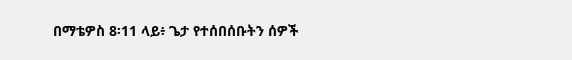በማቴዎስ 8፡11 ላይ፥ ጌታ የተሰበሰቡትን ሰዎች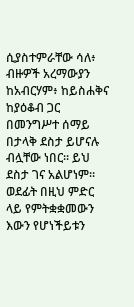ሲያስተምራቸው ሳለ፥ ብዙዎች አረማውያን ከአብርሃም፥ ከይስሐቅና ከያዕቆብ ጋር በመንግሥተ ሰማይ በታላቅ ደስታ ይሆናሉ ብሏቸው ነበር። ይህ ደስታ ገና አልሆነም። ወደፊት በዚህ ምድር ላይ የምትቋቋመውን እውን የሆነችይቱን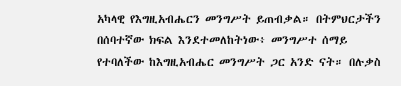አካላዊ የእግዚአብሔርን መንግሥት ይጠብቃል። በትምህርታችን በሰባተኛው ክፍል እንደተመለከትነው፥ መንግሥተ ሰማይ የተባለችው ከእግዚአብሔር መንግሥት ጋር አንድ ናት። በሉቃስ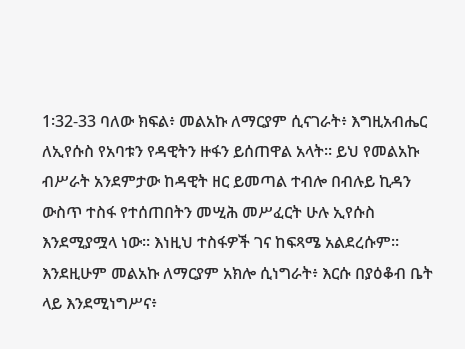1፡32-33 ባለው ክፍል፥ መልአኩ ለማርያም ሲናገራት፥ እግዚአብሔር ለኢየሱስ የአባቱን የዳዊትን ዙፋን ይሰጠዋል አላት። ይህ የመልአኩ ብሥራት አንደምታው ከዳዊት ዘር ይመጣል ተብሎ በብሉይ ኪዳን ውስጥ ተስፋ የተሰጠበትን መሢሕ መሥፈርት ሁሉ ኢየሱስ እንደሚያሟላ ነው። እነዚህ ተስፋዎች ገና ከፍጻሜ አልደረሱም። እንደዚሁም መልአኩ ለማርያም አክሎ ሲነግራት፥ እርሱ በያዕቆብ ቤት ላይ እንደሚነግሥና፥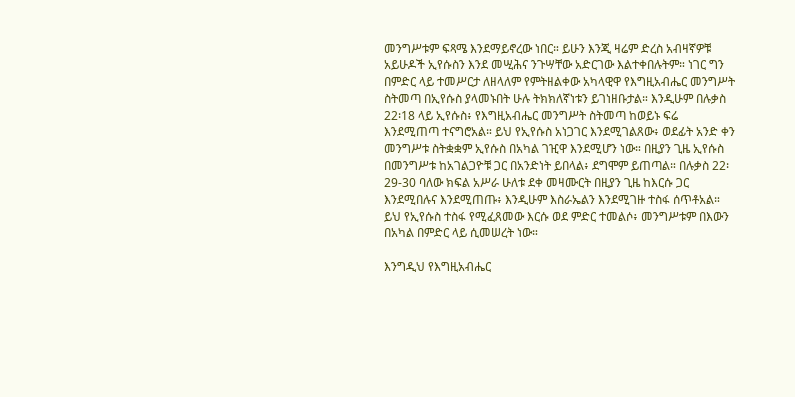መንግሥቱም ፍጻሜ እንደማይኖረው ነበር። ይሁን እንጂ ዛሬም ድረስ አብዛኛዎቹ አይሁዶች ኢየሱስን እንደ መሢሕና ንጉሣቸው አድርገው እልተቀበሉትም። ነገር ግን በምድር ላይ ተመሥርታ ለዘላለም የምትዘልቀው አካላዊዋ የእግዚአብሔር መንግሥት ስትመጣ በኢየሱስ ያላመኑበት ሁሉ ትክክለኛነቱን ይገነዘቡታል። እንዲሁም በሉቃስ 22፡18 ላይ ኢየሱስ፥ የእግዚአብሔር መንግሥት ስትመጣ ከወይኑ ፍሬ እንደሚጠጣ ተናግሮአል። ይህ የኢየሱስ አነጋገር እንደሚገልጸው፥ ወደፊት አንድ ቀን መንግሥቱ ስትቋቋም ኢየሱስ በአካል ገዢዋ እንደሚሆን ነው። በዚያን ጊዜ ኢየሱስ በመንግሥቱ ከአገልጋዮቹ ጋር በአንድነት ይበላል፥ ደግሞም ይጠጣል። በሉቃስ 22፡29-30 ባለው ክፍል አሥራ ሁለቱ ደቀ መዛሙርት በዚያን ጊዜ ከእርሱ ጋር እንደሚበሉና እንደሚጠጡ፥ እንዲሁም እስራኤልን እንደሚገዙ ተስፋ ሰጥቶአል። ይህ የኢየሱስ ተስፋ የሚፈጸመው እርሱ ወደ ምድር ተመልሶ፥ መንግሥቱም በእውን በአካል በምድር ላይ ሲመሠረት ነው።

እንግዲህ የእግዚአብሔር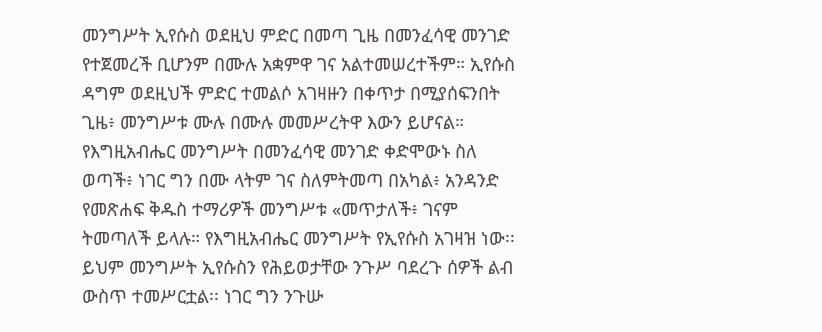መንግሥት ኢየሱስ ወደዚህ ምድር በመጣ ጊዜ በመንፈሳዊ መንገድ የተጀመረች ቢሆንም በሙሉ አቋምዋ ገና አልተመሠረተችም። ኢየሱስ ዳግም ወደዚህች ምድር ተመልሶ አገዛዙን በቀጥታ በሚያሰፍንበት ጊዜ፥ መንግሥቱ ሙሉ በሙሉ መመሥረትዋ እውን ይሆናል። የእግዚአብሔር መንግሥት በመንፈሳዊ መንገድ ቀድሞውኑ ስለ ወጣች፥ ነገር ግን በሙ ላትም ገና ስለምትመጣ በአካል፥ አንዳንድ የመጽሐፍ ቅዱስ ተማሪዎች መንግሥቱ «መጥታለች፥ ገናም ትመጣለች ይላሉ። የእግዚአብሔር መንግሥት የኢየሱስ አገዛዝ ነው፡፡ ይህም መንግሥት ኢየሱስን የሕይወታቸው ንጉሥ ባደረጉ ሰዎች ልብ ውስጥ ተመሥርቷል፡፡ ነገር ግን ንጉሡ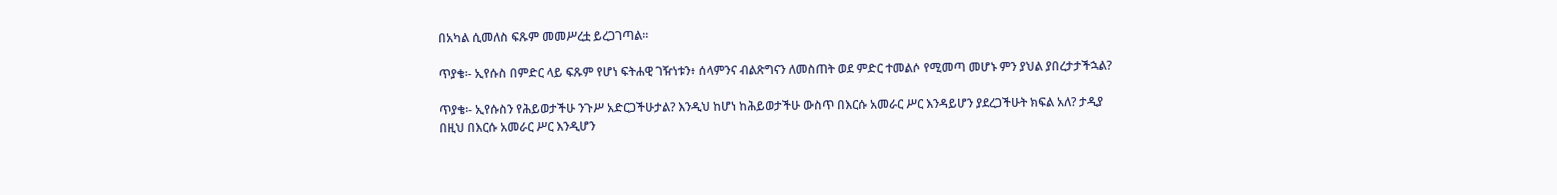በአካል ሲመለስ ፍጹም መመሥረቷ ይረጋገጣል።

ጥያቄ፡- ኢየሱስ በምድር ላይ ፍጹም የሆነ ፍትሐዊ ገዥነቱን፥ ሰላምንና ብልጽግናን ለመስጠት ወደ ምድር ተመልሶ የሚመጣ መሆኑ ምን ያህል ያበረታታችኋል?

ጥያቄ፡- ኢየሱስን የሕይወታችሁ ንጉሥ አድርጋችሁታል? እንዲህ ከሆነ ከሕይወታችሁ ውስጥ በእርሱ አመራር ሥር እንዳይሆን ያደረጋችሁት ክፍል አለ? ታዲያ በዚህ በእርሱ አመራር ሥር እንዲሆን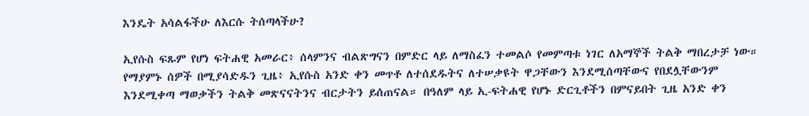እንዴት አሳልፋችሁ ለእርሱ ትሰጣላችሁ?

ኢየሱስ ፍጹም የሆነ ፍትሐዊ አመራር፥ ሰላምንና ብልጽግናን በምድር ላይ ለማስፈን ተመልሶ የመምጣቱ ነገር ለአማኞች ትልቅ ማበረታቻ ነው። የማያምኑ ሰዎች በሚያሳድዱን ጊዜ፥ ኢየሱስ አንድ ቀን መጥቶ ለተሰደዱትና ለተሠቃዩት ዋጋቸውን እንደሚሰጣቸውና የበደሏቸውንም እንደሚቀጣ ማወቃችን ትልቅ መጽናናትንና ብርታትን ይሰጠናል። በዓለም ላይ ኢ-ፍትሐዊ የሆኑ ድርጊቶችን በምናይበት ጊዜ አንድ ቀን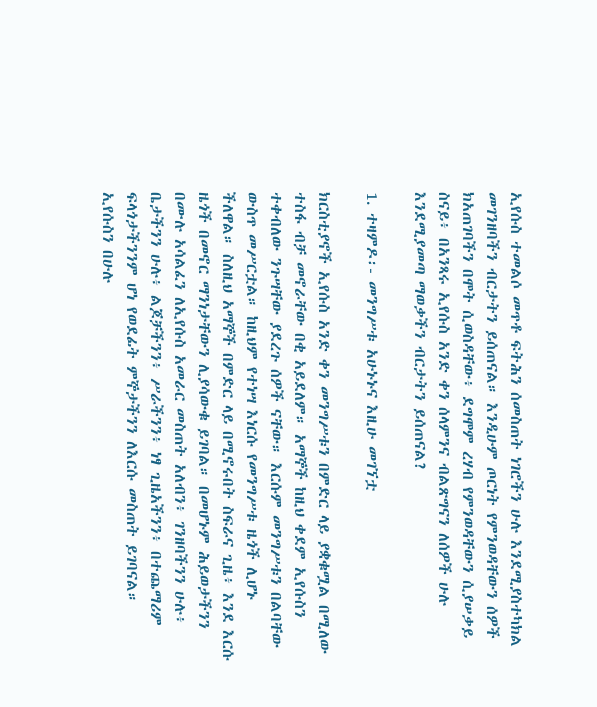ኢየሱስ ተመልሶ መጥቶ ፍትሕን ሰመስጠት ነገሮችን ሁሉ እንደሚያስተካክል መገንዘባችን ብርታትን ይሰጠናል። እንዲሁም ጦርነት የምንወዳቸውን ሰዎች ክአጠገባችን በሞት ሲወስዳቸው፥ ደግሞም ረሃብ የምንወዳቸውን ሲያሠቃይ ስናይ፥ በአንጻሩ ኢየሱስ አንድ ቀን ሰላምንና ብልጽግናን ለሰዎች ሁሉ እንደሚያመጣ ማወቃችን ብርታትን ይሰጠናል?

1. ተዛምዶ፡- መንግሥቱ አሁኑኑና እዚሁ መገኘቷ

ክርስቲያኖች ኢየሱስ አንድ ቀን መንግሥቱን በምድር ላይ ያቋቁሟል በሚለው ተስፋ ብቻ መኖራቸው በቂ አይደለም። አማኞች ከዚህ ቀደም ኢየሱስን ተቀብለው ንጉሣቸው ያደረጉ ሰዎች ናቸው። እርሱም መንግሥቱን በልባቸው ውስጥ መሥርቷል። ከዚህም የተነሣ እነርሱ የመንግሥቱ ዜጎች ሊሆኑ ችለዋል። ስለዚህ አማኞች በምድር ላይ በሚኖሩበት ስፍራና ጊዜ፥ እንደ እርሱ ዜጎች በመኖር ማንነታቸውን ሊያሳውቁ ይገባል። በመሆኑም ሕይወታችንን በሙሉ አሳልፈን ለኢየሱስ አመራር መስጠት አለብን፥ ገንዘባችንን ሁሉ፥ ቤታችንን ሁሉ፥ ልጆቻችንን፥ ሥራችንን፥ ነፃ ጊዜአችንን፥ በተጨማሪም ፍላጎታችንንም ሆነ የወደፊት ምኞታችንን ለእርሱ መስጠት ይገባናል። ኢየሱስን በሁሉ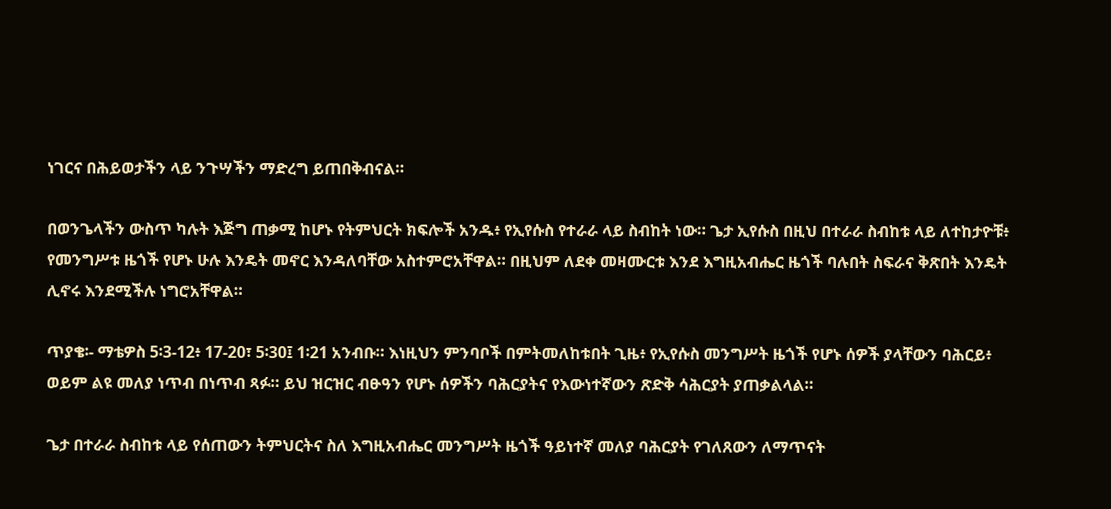ነገርና በሕይወታችን ላይ ንጉሣችን ማድረግ ይጠበቅብናል።

በወንጌላችን ውስጥ ካሉት እጅግ ጠቃሚ ከሆኑ የትምህርት ክፍሎች አንዱ፥ የኢየሱስ የተራራ ላይ ስብከት ነው። ጌታ ኢየሱስ በዚህ በተራራ ስብከቱ ላይ ለተከታዮቹ፥ የመንግሥቱ ዜጎች የሆኑ ሁሉ እንዴት መኖር እንዳለባቸው አስተምሮአቸዋል። በዚህም ለደቀ መዛሙርቱ እንደ እግዚአብሔር ዜጎች ባሉበት ስፍራና ቅጽበት እንዴት ሊኖሩ እንደሚችሉ ነግሮአቸዋል።

ጥያቄ፡- ማቴዎስ 5፡3-12፥ 17-20፣ 5፡30፤ 1፡21 አንብቡ። እነዚህን ምንባቦች በምትመለከቱበት ጊዜ፥ የኢየሱስ መንግሥት ዜጎች የሆኑ ሰዎች ያላቸውን ባሕርይ፥ ወይም ልዩ መለያ ነጥብ በነጥብ ጻፉ። ይህ ዝርዝር ብፁዓን የሆኑ ሰዎችን ባሕርያትና የእውነተኛውን ጽድቅ ሳሕርያት ያጠቃልላል።

ጌታ በተራራ ስብከቱ ላይ የሰጠውን ትምህርትና ስለ እግዚአብሔር መንግሥት ዜጎች ዓይነተኛ መለያ ባሕርያት የገለጸውን ለማጥናት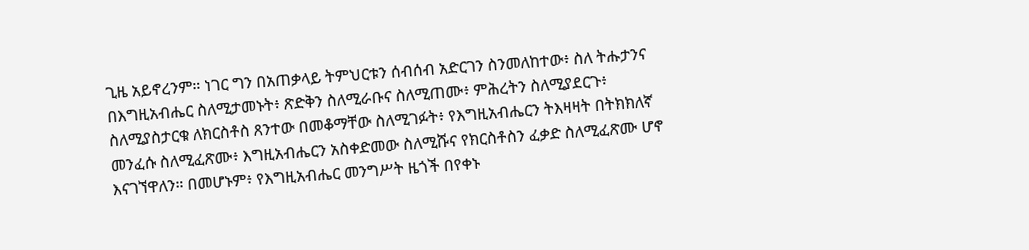ጊዜ አይኖረንም። ነገር ግን በአጠቃላይ ትምህርቱን ሰብሰብ አድርገን ስንመለከተው፥ ስለ ትሑታንና በእግዚአብሔር ስለሚታመኑት፥ ጽድቅን ስለሚራቡና ስለሚጠሙ፥ ምሕረትን ስለሚያደርጉ፥ ስለሚያስታርቁ ለክርስቶስ ጸንተው በመቆማቸው ስለሚገፉት፥ የእግዚአብሔርን ትእዛዛት በትክክለኛ መንፈሱ ስለሚፈጽሙ፥ እግዚአብሔርን አስቀድመው ስለሚሹና የክርስቶስን ፈቃድ ስለሚፈጽሙ ሆኖ እናገኘዋለን። በመሆኑም፥ የእግዚአብሔር መንግሥት ዜጎች በየቀኑ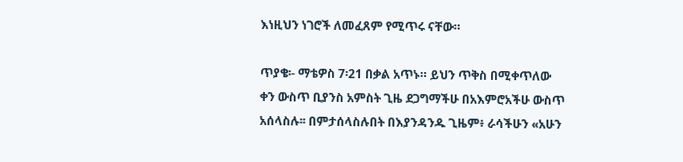እነዚህን ነገሮች ለመፈጸም የሚጥሩ ናቸው።

ጥያቄ፡- ማቴዎስ 7፡21 በቃል አጥኑ። ይህን ጥቅስ በሚቀጥለው ቀን ውስጥ ቢያንስ አምስት ጊዜ ደጋግማችሁ በአእምሮአችሁ ውስጥ አሰላስሉ፡፡ በምታሰላስሉበት በእያንዳንዱ ጊዜም፥ ራሳችሁን «አሁን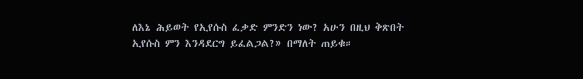ለእኔ ሕይወት የኢየሱስ ፈቃድ ምንድን ነው? አሁን በዚህ ቅጽበት ኢየሱስ ምን እንዳደርግ ይፈልጋል?» በማለት ጠይቁ።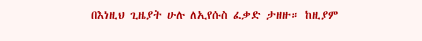በእነዚህ ጊዜያት ሁሉ ለኢየሱስ ፈቃድ ታዘዙ። ከዚያም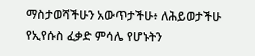ማስታወሻችሁን አውጥታችሁ፥ ለሕይወታችሁ የኢየሱስ ፈቃድ ምሳሌ የሆኑትን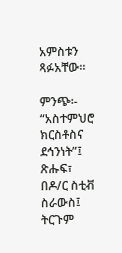አምስቱን ጻፉአቸው።

ምንጭ፡- “አስተምህሮ ክርስቶስና ደኅንነት”፤ ጽሑፍ፣ በዶ/ር ስቲቭ ስራውስ፤ ትርጉም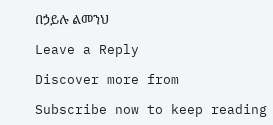በኃይሉ ልመንህ

Leave a Reply

Discover more from

Subscribe now to keep reading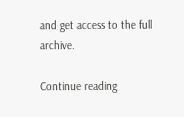and get access to the full archive.

Continue reading